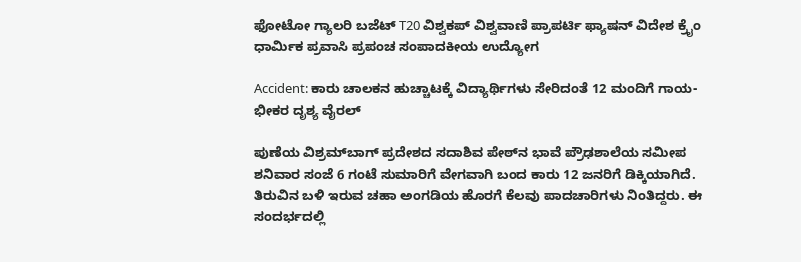ಫೋಟೋ ಗ್ಯಾಲರಿ ಬಜೆಟ್ T20 ವಿಶ್ವಕಪ್ ವಿಶ್ವವಾಣಿ ಪ್ರಾಪರ್ಟಿ ಫ್ಯಾಷನ್ ವಿದೇಶ ಕ್ರೈಂ ಧಾರ್ಮಿಕ ಪ್ರವಾಸಿ ಪ್ರಪಂಚ ಸಂಪಾದಕೀಯ ಉದ್ಯೋಗ

Accident: ಕಾರು ಚಾಲಕನ ಹುಚ್ಚಾಟಕ್ಕೆ ವಿದ್ಯಾರ್ಥಿಗಳು ಸೇರಿದಂತೆ 12 ಮಂದಿಗೆ ಗಾಯ- ಭೀಕರ ದೃಶ್ಯ ವೈರಲ್‌

ಪುಣೆಯ ವಿಶ್ರಮ್‌ಬಾಗ್ ಪ್ರದೇಶದ ಸದಾಶಿವ ಪೇಠ್‌ನ ಭಾವೆ ಪ್ರೌಢಶಾಲೆಯ ಸಮೀಪ ಶನಿವಾರ ಸಂಜೆ 6 ಗಂಟೆ ಸುಮಾರಿಗೆ ವೇಗವಾಗಿ ಬಂದ ಕಾರು 12 ಜನರಿಗೆ ಡಿಕ್ಕಿಯಾಗಿದೆ. ತಿರುವಿನ ಬಳಿ ಇರುವ ಚಹಾ ಅಂಗಡಿಯ ಹೊರಗೆ ಕೆಲವು ಪಾದಚಾರಿಗಳು ನಿಂತಿದ್ದರು. ಈ ಸಂದರ್ಭದಲ್ಲಿ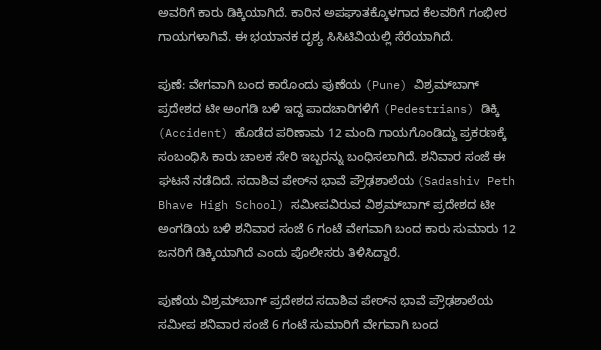ಅವರಿಗೆ ಕಾರು ಡಿಕ್ಕಿಯಾಗಿದೆ. ಕಾರಿನ ಅಪಘಾತಕ್ಕೊಳಗಾದ ಕೆಲವರಿಗೆ ಗಂಭೀರ ಗಾಯಗಳಾಗಿವೆ. ಈ ಭಯಾನಕ ದೃಶ್ಯ ಸಿಸಿಟಿವಿಯಲ್ಲಿ ಸೆರೆಯಾಗಿದೆ.

ಪುಣೆ: ವೇಗವಾಗಿ ಬಂದ ಕಾರೊಂದು ಪುಣೆಯ (Pune) ವಿಶ್ರಮ್‌ಬಾಗ್ ಪ್ರದೇಶದ ಟೀ ಅಂಗಡಿ ಬಳಿ ಇದ್ದ ಪಾದಚಾರಿಗಳಿಗೆ (Pedestrians) ಡಿಕ್ಕಿ (Accident) ಹೊಡೆದ ಪರಿಣಾಮ 12 ಮಂದಿ ಗಾಯಗೊಂಡಿದ್ದು ಪ್ರಕರಣಕ್ಕೆ ಸಂಬಂಧಿಸಿ ಕಾರು ಚಾಲಕ ಸೇರಿ ಇಬ್ಬರನ್ನು ಬಂಧಿಸಲಾಗಿದೆ. ಶನಿವಾರ ಸಂಜೆ ಈ ಘಟನೆ ನಡೆದಿದೆ. ಸದಾಶಿವ ಪೇಠ್‌ನ ಭಾವೆ ಪ್ರೌಢಶಾಲೆಯ (Sadashiv Peth Bhave High School) ಸಮೀಪವಿರುವ ವಿಶ್ರಮ್‌ಬಾಗ್ ಪ್ರದೇಶದ ಟೀ ಅಂಗಡಿಯ ಬಳಿ ಶನಿವಾರ ಸಂಜೆ 6 ಗಂಟೆ ವೇಗವಾಗಿ ಬಂದ ಕಾರು ಸುಮಾರು 12 ಜನರಿಗೆ ಡಿಕ್ಕಿಯಾಗಿದೆ ಎಂದು ಪೊಲೀಸರು ತಿಳಿಸಿದ್ದಾರೆ.

ಪುಣೆಯ ವಿಶ್ರಮ್‌ಬಾಗ್ ಪ್ರದೇಶದ ಸದಾಶಿವ ಪೇಠ್‌ನ ಭಾವೆ ಪ್ರೌಢಶಾಲೆಯ ಸಮೀಪ ಶನಿವಾರ ಸಂಜೆ 6 ಗಂಟೆ ಸುಮಾರಿಗೆ ವೇಗವಾಗಿ ಬಂದ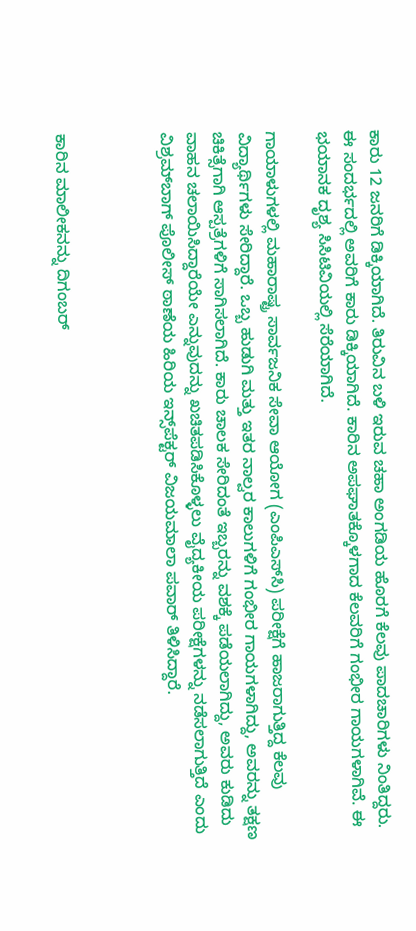ಕಾರು 12 ಜನರಿಗೆ ಡಿಕ್ಕಿಯಾಗಿದೆ. ತಿರುವಿನ ಬಳಿ ಇರುವ ಚಹಾ ಅಂಗಡಿಯ ಹೊರಗೆ ಕೆಲವು ಪಾದಚಾರಿಗಳು ನಿಂತಿದ್ದರು. ಈ ಸಂದರ್ಭದಲ್ಲಿ ಅವರಿಗೆ ಕಾರು ಡಿಕ್ಕಿಯಾಗಿದೆ. ಕಾರಿನ ಅಪಘಾತಕ್ಕೊಳಗಾದ ಕೆಲವರಿಗೆ ಗಂಭೀರ ಗಾಯಗಳಾಗಿವೆ. ಈ ಭಯಾನಕ ದೃಶ್ಯ ಸಿಸಿಟಿವಿಯಲ್ಲಿ ಸೆರೆಯಾಗಿದೆ.

ಗಾಯಾಳುಗಳಲ್ಲಿ ಮಹಾರಾಷ್ಟ್ರ ಸಾರ್ವಜನಿಕ ಸೇವಾ ಆಯೋಗ (ಎಂಪಿಎಸ್‌ಸಿ) ಪರೀಕ್ಷೆಗೆ ಹಾಜರಾಗುತ್ತಿದ್ದ ಕೆಲವು ವಿದ್ಯಾರ್ಥಿಗಳು ಸೇರಿದ್ದಾರೆ. ಒಬ್ಬ ಹುಡುಗಿ ಮತ್ತು ಇತರ ನಾಲ್ವರ ಕಾಲುಗಳಿಗೆ ಗಂಭೀರ ಗಾಯಗಳಾಗಿದ್ದು, ಅವರನ್ನು ತಕ್ಷಣ ಚಿಕಿತ್ಸೆಗಾಗಿ ಆಸ್ಪತ್ರೆಗಳಿಗೆ ಸಾಗಿಸಲಾಗಿದೆ. ಕಾರು ಚಾಲಕ ಸೇರಿದಂತೆ ಇಬ್ಬರನ್ನು ವಶಕ್ಕೆ ಪಡೆಯಲಾಗಿದ್ದು, ಅವರು ಕುಡಿದು ವಾಹನ ಚಲಾಯಿಸಿದ್ದಾರೆಯೇ ಎನ್ನುವುದನ್ನು ಖಚಿತಪಡಿಸಿಕೊಳ್ಳಲು ವೈದ್ಯಕೀಯ ಪರೀಕ್ಷೆಗಳನ್ನು ನಡೆಸಲಾಗುತ್ತಿದೆ ಎಂದು ವಿಶ್ರಮ್‌ಬಾಗ್ ಪೊಲೀಸ್ ಠಾಣೆಯ ಹಿರಿಯ ಇನ್ಸ್‌ಪೆಕ್ಟರ್ ವಿಜಯಮಾಲಾ ಪವಾರ್ ತಿಳಿಸಿದ್ದಾರೆ.



ಕಾರಿನ ಮಾಲೀಕನನ್ನು ದಿಗಂಬರ್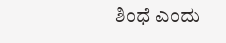ಶಿಂಧೆ ಎಂದು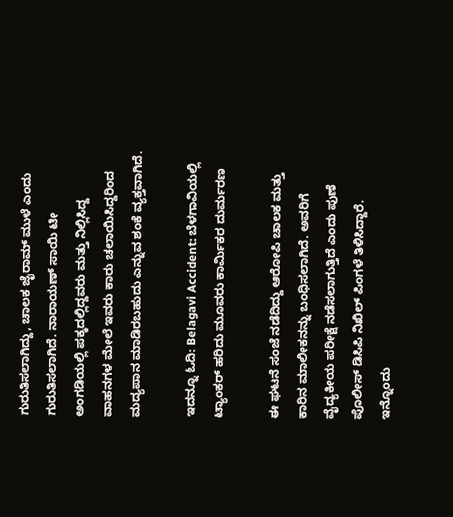ಗುರುತಿಸಲಾಗಿದ್ದು, ಚಾಲಕ ಜೈರಾಮ್ ಮುಳೆ ಎಂದು ಗುರುತಿಸಲಾಗಿದೆ. ನಾರಾಯಣ್ ಸಾಯಿ ಟೀ ಅಂಗಡಿಯಲ್ಲಿ ಪಕ್ಕದಲ್ಲಿದ್ದವರು ಮತ್ತು ನಿಲ್ಲಿಸಿದ್ದ ವಾಹನಗಳ ಮೇಲೆ ಇವರು ಕಾರು ಚಲಾಯಿಸಿದ್ದರಿಂದ ಮದ್ಯಪಾನ ಮಾಡಿರಬಹುದು ಎನ್ನುವ ಶಂಕೆ ವ್ಯಕ್ತವಾಗಿದೆ.

ಇದನ್ನೂ ಓದಿ: Belagavi Accident: ಬೆಳಗಾವಿಯಲ್ಲಿ ಟ್ಯಾಂಕರ್‌ ಹರಿದು ಮೂವರು ಕಾರ್ಮಿಕರ ದುರ್ಮರಣ

ಈ ಘಟನೆ ಸಂಜೆ ನಡೆದಿದ್ದು ಆರೋಪಿ ಚಾಲಕ ಮತ್ತು ಕಾರಿನ ಮಾಲೀಕನನ್ನು ಬಂಧಿಸಲಾಗಿದೆ. ಅವರಿಗೆ ವೈದ್ಯಕೀಯ ಪರೀಕ್ಷೆ ನಡೆಸಲಾಗುತ್ತಿದೆ ಎಂದು ಪುಣೆ ಪೊಲೀಸ್ ಡಿಸಿಪಿ ನಿಖಿಲ್ ಪಿಂಗಳೆ ತಿಳಿಸಿದ್ದಾರೆ. ಇನ್ನೊಂದು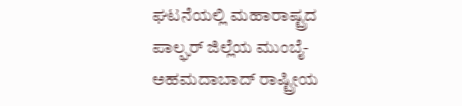ಘಟನೆಯಲ್ಲಿ ಮಹಾರಾಷ್ಟ್ರದ ಪಾಲ್ಘರ್ ಜಿಲ್ಲೆಯ ಮುಂಬೈ-ಅಹಮದಾಬಾದ್ ರಾಷ್ಟ್ರೀಯ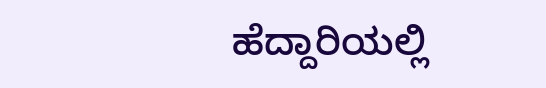ಹೆದ್ದಾರಿಯಲ್ಲಿ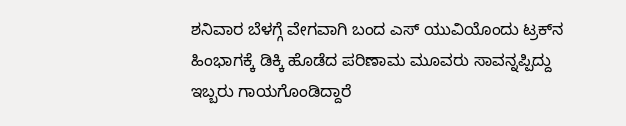ಶನಿವಾರ ಬೆಳಗ್ಗೆ ವೇಗವಾಗಿ ಬಂದ ಎಸ್ ಯುವಿಯೊಂದು ಟ್ರಕ್‌ನ ಹಿಂಭಾಗಕ್ಕೆ ಡಿಕ್ಕಿ ಹೊಡೆದ ಪರಿಣಾಮ ಮೂವರು ಸಾವನ್ನಪ್ಪಿದ್ದು ಇಬ್ಬರು ಗಾಯಗೊಂಡಿದ್ದಾರೆ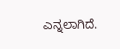ಎನ್ನಲಾಗಿದೆ.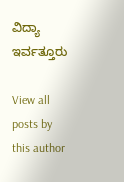ವಿದ್ಯಾ ಇರ್ವತ್ತೂರು

View all posts by this author